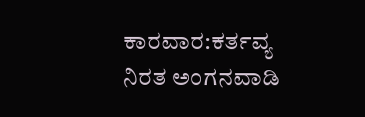ಕಾರವಾರ:ಕರ್ತವ್ಯ ನಿರತ ಅಂಗನವಾಡಿ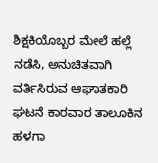ಶಿಕ್ಷಕಿಯೊಬ್ಬರ ಮೇಲೆ ಹಲ್ಲೆ ನಡೆಸಿ, ಅನುಚಿತವಾಗಿ ವರ್ತಿಸಿರುವ ಆಘಾತಕಾರಿ ಘಟನೆ ಕಾರವಾರ ತಾಲೂಕಿನ ಹಳಗಾ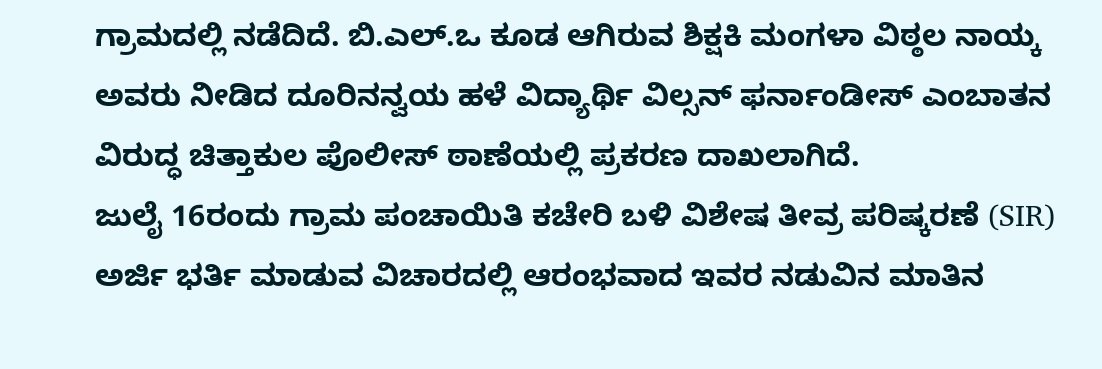ಗ್ರಾಮದಲ್ಲಿ ನಡೆದಿದೆ. ಬಿ.ಎಲ್.ಒ ಕೂಡ ಆಗಿರುವ ಶಿಕ್ಷಕಿ ಮಂಗಳಾ ವಿಠ್ಠಲ ನಾಯ್ಕ ಅವರು ನೀಡಿದ ದೂರಿನನ್ವಯ ಹಳೆ ವಿದ್ಯಾರ್ಥಿ ವಿಲ್ಸನ್ ಫರ್ನಾಂಡೀಸ್ ಎಂಬಾತನ ವಿರುದ್ಧ ಚಿತ್ತಾಕುಲ ಪೊಲೀಸ್ ಠಾಣೆಯಲ್ಲಿ ಪ್ರಕರಣ ದಾಖಲಾಗಿದೆ.
ಜುಲೈ 16ರಂದು ಗ್ರಾಮ ಪಂಚಾಯಿತಿ ಕಚೇರಿ ಬಳಿ ವಿಶೇಷ ತೀವ್ರ ಪರಿಷ್ಕರಣೆ (SIR) ಅರ್ಜಿ ಭರ್ತಿ ಮಾಡುವ ವಿಚಾರದಲ್ಲಿ ಆರಂಭವಾದ ಇವರ ನಡುವಿನ ಮಾತಿನ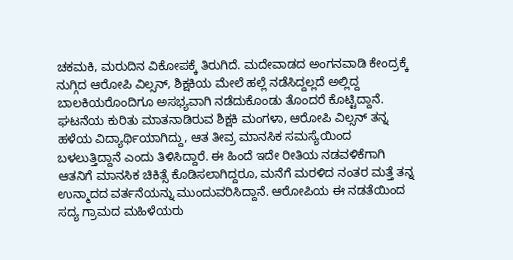ಚಕಮಕಿ, ಮರುದಿನ ವಿಕೋಪಕ್ಕೆ ತಿರುಗಿದೆ. ಮದೇವಾಡದ ಅಂಗನವಾಡಿ ಕೇಂದ್ರಕ್ಕೆ ನುಗ್ಗಿದ ಆರೋಪಿ ವಿಲ್ಸನ್, ಶಿಕ್ಷಕಿಯ ಮೇಲೆ ಹಲ್ಲೆ ನಡೆಸಿದ್ದಲ್ಲದೆ ಅಲ್ಲಿದ್ದ ಬಾಲಕಿಯರೊಂದಿಗೂ ಅಸಭ್ಯವಾಗಿ ನಡೆದುಕೊಂಡು ತೊಂದರೆ ಕೊಟ್ಟಿದ್ದಾನೆ.
ಘಟನೆಯ ಕುರಿತು ಮಾತನಾಡಿರುವ ಶಿಕ್ಷಕಿ ಮಂಗಳಾ, ಆರೋಪಿ ವಿಲ್ಸನ್ ತನ್ನ ಹಳೆಯ ವಿದ್ಯಾರ್ಥಿಯಾಗಿದ್ದು, ಆತ ತೀವ್ರ ಮಾನಸಿಕ ಸಮಸ್ಯೆಯಿಂದ ಬಳಲುತ್ತಿದ್ದಾನೆ ಎಂದು ತಿಳಿಸಿದ್ದಾರೆ. ಈ ಹಿಂದೆ ಇದೇ ರೀತಿಯ ನಡವಳಿಕೆಗಾಗಿ ಆತನಿಗೆ ಮಾನಸಿಕ ಚಿಕಿತ್ಸೆ ಕೊಡಿಸಲಾಗಿದ್ದರೂ, ಮನೆಗೆ ಮರಳಿದ ನಂತರ ಮತ್ತೆ ತನ್ನ ಉನ್ಮಾದದ ವರ್ತನೆಯನ್ನು ಮುಂದುವರಿಸಿದ್ದಾನೆ. ಆರೋಪಿಯ ಈ ನಡತೆಯಿಂದ ಸದ್ಯ ಗ್ರಾಮದ ಮಹಿಳೆಯರು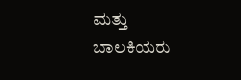ಮತ್ತು ಬಾಲಕಿಯರು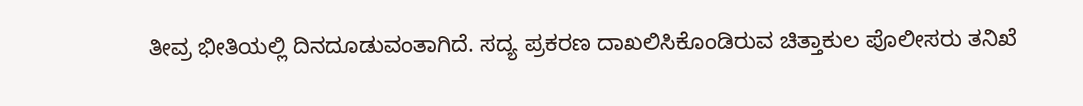ತೀವ್ರ ಭೀತಿಯಲ್ಲಿ ದಿನದೂಡುವಂತಾಗಿದೆ. ಸದ್ಯ ಪ್ರಕರಣ ದಾಖಲಿಸಿಕೊಂಡಿರುವ ಚಿತ್ತಾಕುಲ ಪೊಲೀಸರು ತನಿಖೆ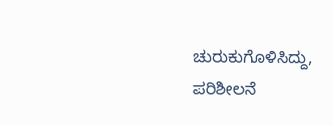ಚುರುಕುಗೊಳಿಸಿದ್ದು, ಪರಿಶೀಲನೆ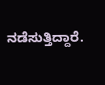ನಡೆಸುತ್ತಿದ್ದಾರೆ.